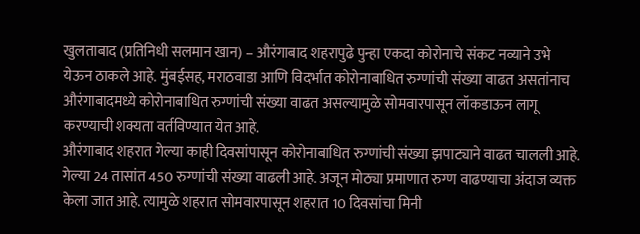खुलताबाद (प्रतिनिधी सलमान खान) – औरंगाबाद शहरापुढे पुन्हा एकदा कोरोनाचे संकट नव्याने उभे येऊन ठाकले आहे. मुंबईसह, मराठवाडा आणि विदर्भात कोरोनाबाधित रुग्णांची संख्या वाढत असतांनाच औरंगाबादमध्ये कोरोनाबाधित रुग्णांची संख्या वाढत असल्यामुळे सोमवारपासून लॉकडाऊन लागू करण्याची शक्यता वर्तविण्यात येत आहे.
औरंगाबाद शहरात गेल्या काही दिवसांपासून कोरोनाबाधित रुग्णांची संख्या झपाट्याने वाढत चालली आहे. गेल्या 24 तासांत 450 रुग्णांची संख्या वाढली आहे. अजून मोठ्या प्रमाणात रुग्ण वाढण्याचा अंदाज व्यक्त केला जात आहे. त्यामुळे शहरात सोमवारपासून शहरात 10 दिवसांचा मिनी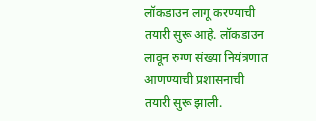लॉकडाउन लागू करण्याची तयारी सुरू आहे. लॉकडाउन लावून रुग्ण संख्या नियंत्रणात आणण्याची प्रशासनाची तयारी सुरू झाली.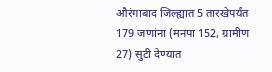औरंगाबाद जिल्ह्यात 5 तारखेपर्यंत 179 जणांना (मनपा 152, ग्रामीण 27) सुटी देण्यात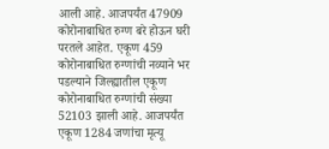आली आहे. आजपर्यंत 47909 कोरोनाबाधित रुग्ण बरे होऊन घरी परतले आहेत. एकूण 459 कोरोनाबाधित रुग्णांची नव्याने भर पडल्याने जिल्ह्यातील एकूण कोरोनाबाधित रुग्णांची संख्या 52103 झाली आहे. आजपर्यंत एकूण 1284 जणांचा मृत्यू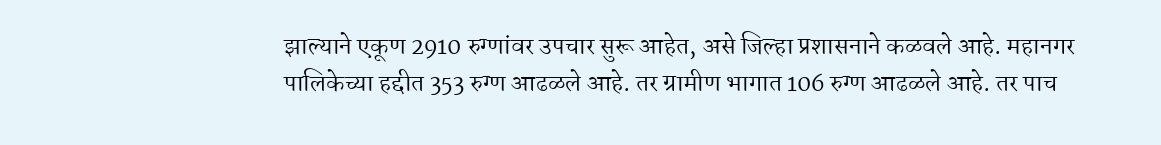झाल्याने एकूण 2910 रुग्णांवर उपचार सुरू आहेत, असे जिल्हा प्रशासनाने कळवले आहे. महानगर पालिकेच्या हद्दीत 353 रुग्ण आढळले आहे. तर ग्रामीण भागात 106 रुग्ण आढळले आहे. तर पाच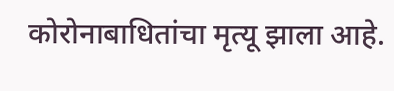कोरोनाबाधितांचा मृत्यू झाला आहे.